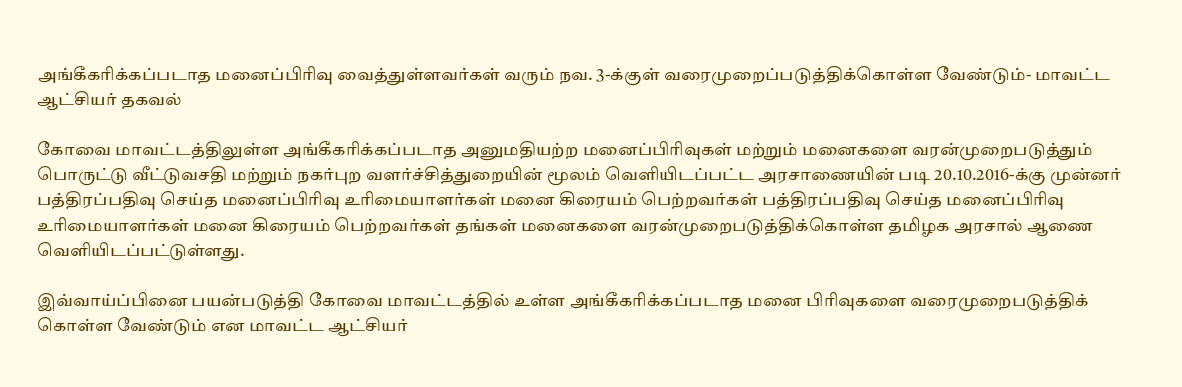அங்கீகரிக்கப்படாத மனைப்பிரிவு வைத்துள்ளவர்கள் வரும் நவ. 3-க்குள் வரைமுறைப்படுத்திக்கொள்ள வேண்டும்- மாவட்ட ஆட்சியர் தகவல்

கோவை மாவட்டத்திலுள்ள அங்கீகரிக்கப்படாத அனுமதியற்ற மனைப்பிரிவுகள் மற்றும் மனைகளை வரன்முறைபடுத்தும் பொருட்டு வீட்டுவசதி மற்றும் நகர்புற வளர்ச்சித்துறையின் மூலம் வெளியிடப்பட்ட அரசாணையின் படி 20.10.2016-க்கு முன்னர் பத்திரப்பதிவு செய்த மனைப்பிரிவு உரிமையாளர்கள் மனை கிரையம் பெற்றவர்கள் பத்திரப்பதிவு செய்த மனைப்பிரிவு உரிமையாளர்கள் மனை கிரையம் பெற்றவர்கள் தங்கள் மனைகளை வரன்முறைபடுத்திக்கொள்ள தமிழக அரசால் ஆணை வெளியிடப்பட்டுள்ளது.

இவ்வாய்ப்பினை பயன்படுத்தி கோவை மாவட்டத்தில் உள்ள அங்கீகரிக்கப்படாத மனை பிரிவுகளை வரைமுறைபடுத்திக் கொள்ள வேண்டும் என மாவட்ட ஆட்சியர்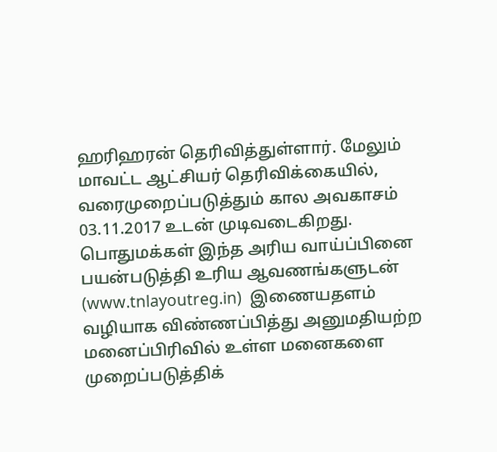ஹரிஹரன் தெரிவித்துள்ளார். மேலும் மாவட்ட ஆட்சியர் தெரிவிக்கையில், வரைமுறைப்படுத்தும் கால அவகாசம் 03.11.2017 உடன் முடிவடைகிறது. பொதுமக்கள் இந்த அரிய வாய்ப்பினை பயன்படுத்தி உரிய ஆவணங்களுடன் (www.tnlayoutreg.in)  இணையதளம் வழியாக விண்ணப்பித்து அனுமதியற்ற மனைப்பிரிவில் உள்ள மனைகளை முறைப்படுத்திக்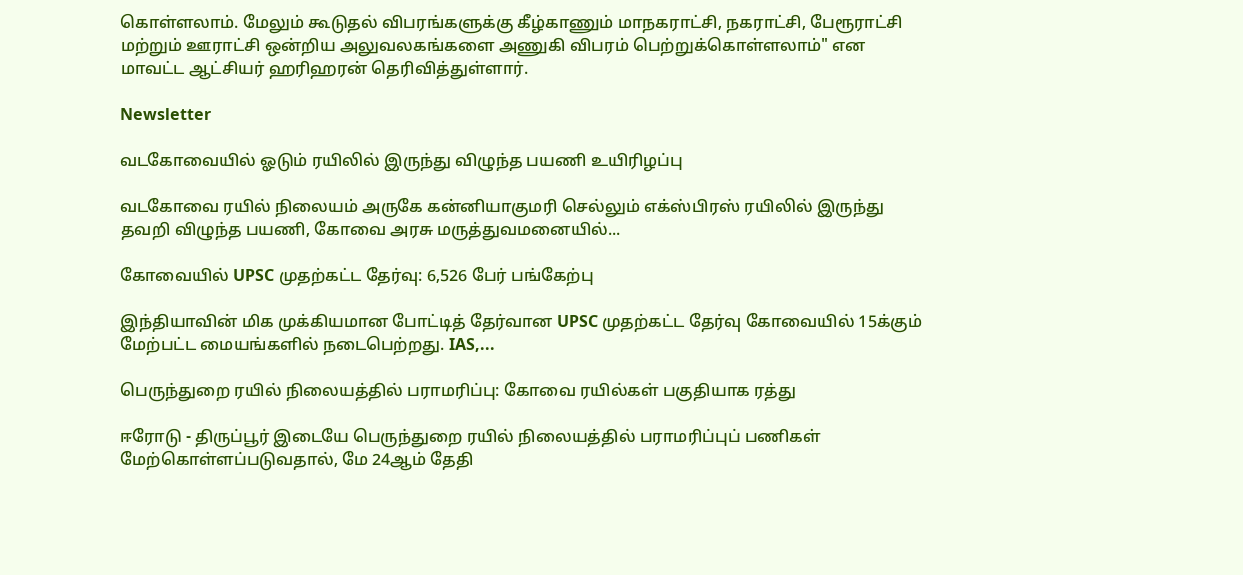கொள்ளலாம். மேலும் கூடுதல் விபரங்களுக்கு கீழ்காணும் மாநகராட்சி, நகராட்சி, பேரூராட்சி மற்றும் ஊராட்சி ஒன்றிய அலுவலகங்களை அணுகி விபரம் பெற்றுக்கொள்ளலாம்" என மாவட்ட ஆட்சியர் ஹரிஹரன் தெரிவித்துள்ளார்.

Newsletter

வடகோவையில் ஓடும் ரயிலில் இருந்து விழுந்த பயணி உயிரிழப்பு

வடகோவை ரயில் நிலையம் அருகே கன்னியாகுமரி செல்லும் எக்ஸ்பிரஸ் ரயிலில் இருந்து தவறி விழுந்த பயணி, கோவை அரசு மருத்துவமனையில்...

கோவையில் UPSC முதற்கட்ட தேர்வு: 6,526 பேர் பங்கேற்பு

இந்தியாவின் மிக முக்கியமான போட்டித் தேர்வான UPSC முதற்கட்ட தேர்வு கோவையில் 15க்கும் மேற்பட்ட மையங்களில் நடைபெற்றது. IAS,...

பெருந்துறை ரயில் நிலையத்தில் பராமரிப்பு: கோவை ரயில்கள் பகுதியாக ரத்து

ஈரோடு - திருப்பூர் இடையே பெருந்துறை ரயில் நிலையத்தில் பராமரிப்புப் பணிகள் மேற்கொள்ளப்படுவதால், மே 24ஆம் தேதி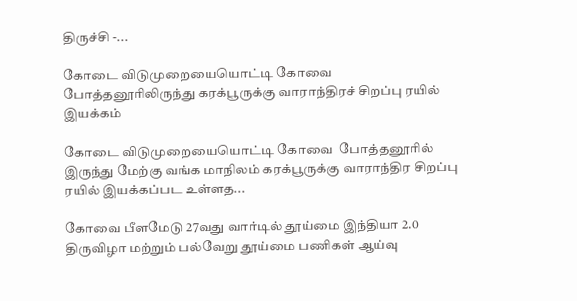திருச்சி -...

கோடை விடுமுறையையொட்டி கோவை  போத்தனூரிலிருந்து கரக்பூருக்கு வாராந்திரச் சிறப்பு ரயில் இயக்கம்

கோடை விடுமுறையையொட்டி கோவை  போத்தனூரில் இருந்து மேற்கு வங்க மாநிலம் கரக்பூருக்கு வாராந்திர சிறப்பு ரயில் இயக்கப்பட உள்ளத...

கோவை பீளமேடு 27வது வார்டில் தூய்மை இந்தியா 2.0 திருவிழா மற்றும் பல்வேறு தூய்மை பணிகள் ஆய்வு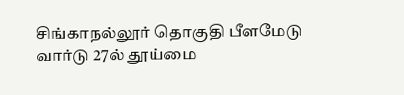சிங்காநல்லூர் தொகுதி பீளமேடு வார்டு 27ல் தூய்மை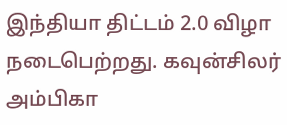இந்தியா திட்டம் 2.0 விழா நடைபெற்றது. கவுன்சிலர் அம்பிகா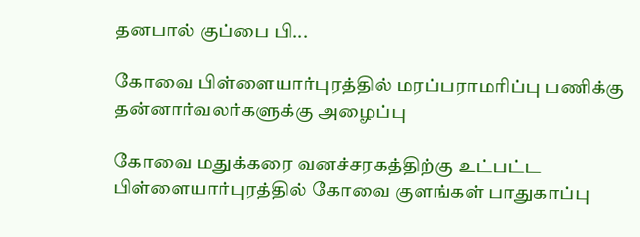தனபால் குப்பை பி...

கோவை பிள்ளையார்புரத்தில் மரப்பராமரிப்பு பணிக்கு  தன்னார்வலர்களுக்கு அழைப்பு

கோவை மதுக்கரை வனச்சரகத்திற்கு உட்பட்ட பிள்ளையார்புரத்தில் கோவை குளங்கள் பாதுகாப்பு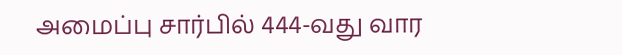அமைப்பு சார்பில் 444-வது வார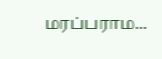மரப்பராம...